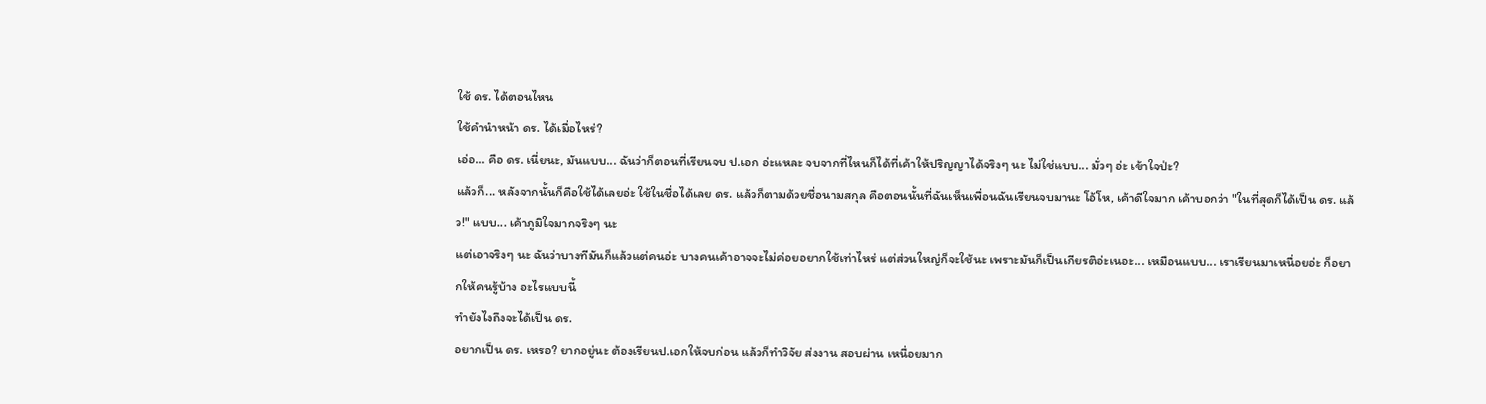ใช้ ดร. ได้ตอนไหน
ใช้คำนำหน้า ดร. ได้เมื่อไหร่?
เอ่อ... คือ ดร. เนี่ยนะ, มันแบบ... ฉันว่าก็ตอนที่เรียนจบ ป.เอก อ่ะแหละ จบจากที่ไหนก็ได้ที่เค้าให้ปริญญาได้จริงๆ นะ ไม่ใช่แบบ... มั่วๆ อ่ะ เข้าใจป่ะ?
แล้วก็... หลังจากนั้นก็คือใช้ได้เลยอ่ะ ใช้ในชื่อได้เลย ดร. แล้วก็ตามด้วยชื่อนามสกุล คือตอนนั้นที่ฉันเห็นเพื่อนฉันเรียนจบมานะ โอ้โห, เค้าดีใจมาก เค้าบอกว่า "ในที่สุดก็ได้เป็น ดร. แล้ว!" แบบ... เค้าภูมิใจมากจริงๆ นะ
แต่เอาจริงๆ นะ ฉันว่าบางทีมันก็แล้วแต่คนอ่ะ บางคนเค้าอาจจะไม่ค่อยอยากใช้เท่าไหร่ แต่ส่วนใหญ่ก็จะใช้นะ เพราะมันก็เป็นเกียรติอ่ะเนอะ... เหมือนแบบ... เราเรียนมาเหนื่อยอ่ะ ก็อยากให้คนรู้บ้าง อะไรแบบนี้
ทำยังไงถึงจะได้เป็น ดร.
อยากเป็น ดร. เหรอ? ยากอยู่นะ ต้องเรียนป.เอกให้จบก่อน แล้วก็ทำวิจัย ส่งงาน สอบผ่าน เหนื่อยมาก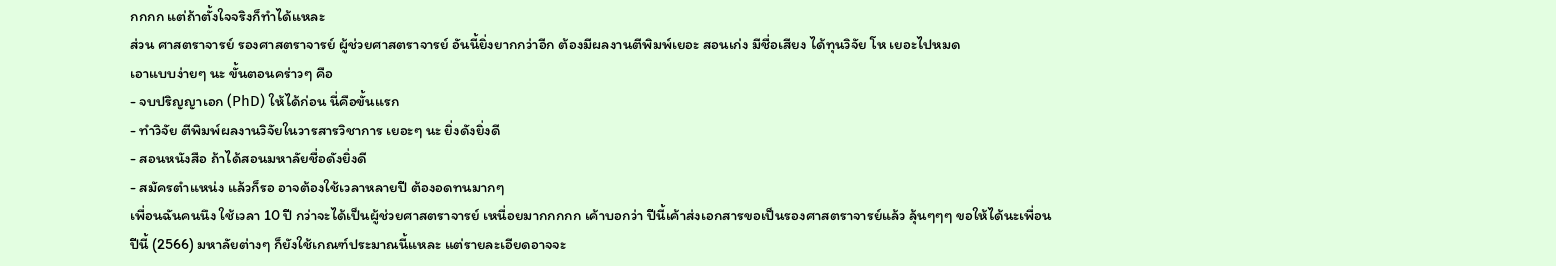กกกก แต่ถ้าตั้งใจจริงก็ทำได้แหละ
ส่วน ศาสตราจารย์ รองศาสตราจารย์ ผู้ช่วยศาสตราจารย์ อันนี้ยิ่งยากกว่าอีก ต้องมีผลงานตีพิมพ์เยอะ สอนเก่ง มีชื่อเสียง ได้ทุนวิจัย โห เยอะไปหมด
เอาแบบง่ายๆ นะ ขั้นตอนคร่าวๆ คือ
- จบปริญญาเอก (PhD) ให้ได้ก่อน นี่คือขั้นแรก
- ทำวิจัย ตีพิมพ์ผลงานวิจัยในวารสารวิชาการ เยอะๆ นะ ยิ่งดังยิ่งดี
- สอนหนังสือ ถ้าได้สอนมหาลัยชื่อดังยิ่งดี
- สมัครตำแหน่ง แล้วก็รอ อาจต้องใช้เวลาหลายปี ต้องอดทนมากๆ
เพื่อนฉันคนนึง ใช้เวลา 10 ปี กว่าจะได้เป็นผู้ช่วยศาสตราจารย์ เหนื่อยมากกกกก เค้าบอกว่า ปีนี้เค้าส่งเอกสารขอเป็นรองศาสตราจารย์แล้ว ลุ้นๆๆๆ ขอให้ได้นะเพื่อน
ปีนี้ (2566) มหาลัยต่างๆ ก็ยังใช้เกณฑ์ประมาณนี้แหละ แต่รายละเอียดอาจจะ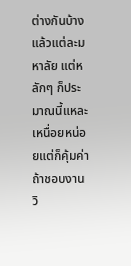ต่างกันบ้าง แล้วแต่ละมหาลัย แต่หลักๆ ก็ประมาณนี้แหละ เหนื่อยหน่อยแต่ก็คุ้มค่า ถ้าชอบงานวิ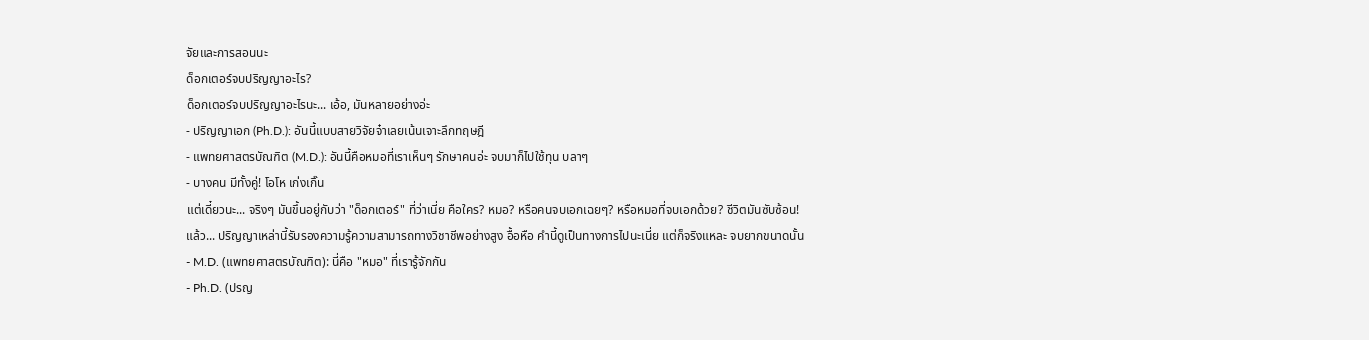จัยและการสอนนะ
ด็อกเตอร์จบปริญญาอะไร?
ด็อกเตอร์จบปริญญาอะไรนะ... เอ้อ, มันหลายอย่างอ่ะ
- ปริญญาเอก (Ph.D.): อันนี้แบบสายวิจัยจ๋าเลยเน้นเจาะลึกทฤษฎี
- แพทยศาสตรบัณฑิต (M.D.): อันนี้คือหมอที่เราเห็นๆ รักษาคนอ่ะ จบมาก็ไปใช้ทุน บลาๆ
- บางคน มีทั้งคู่! โอโห เก่งเกิ๊น
แต่เดี๋ยวนะ... จริงๆ มันขึ้นอยู่กับว่า "ด็อกเตอร์" ที่ว่าเนี่ย คือใคร? หมอ? หรือคนจบเอกเฉยๆ? หรือหมอที่จบเอกด้วย? ชีวิตมันซับซ้อน!
แล้ว... ปริญญาเหล่านี้รับรองความรู้ความสามารถทางวิชาชีพอย่างสูง อื้อหือ คำนี้ดูเป็นทางการไปนะเนี่ย แต่ก็จริงแหละ จบยากขนาดนั้น
- M.D. (แพทยศาสตรบัณฑิต): นี่คือ "หมอ" ที่เรารู้จักกัน
- Ph.D. (ปรญ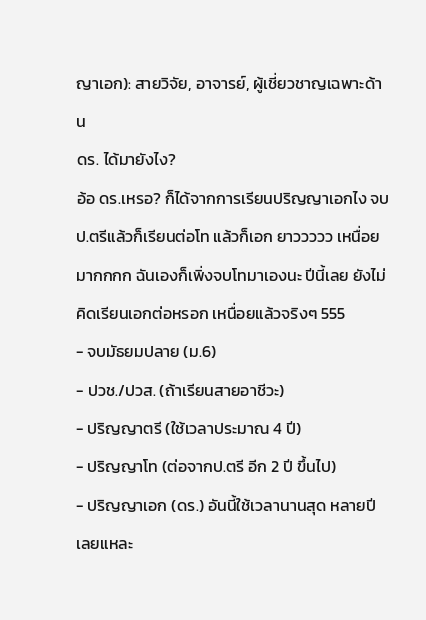ญาเอก): สายวิจัย, อาจารย์, ผู้เชี่ยวชาญเฉพาะด้าน
ดร. ได้มายังไง?
อ้อ ดร.เหรอ? ก็ได้จากการเรียนปริญญาเอกไง จบป.ตรีแล้วก็เรียนต่อโท แล้วก็เอก ยาววววว เหนื่อยมากกกก ฉันเองก็เพิ่งจบโทมาเองนะ ปีนี้เลย ยังไม่คิดเรียนเอกต่อหรอก เหนื่อยแล้วจริงๆ 555
- จบมัธยมปลาย (ม.6)
- ปวช./ปวส. (ถ้าเรียนสายอาชีวะ)
- ปริญญาตรี (ใช้เวลาประมาณ 4 ปี)
- ปริญญาโท (ต่อจากป.ตรี อีก 2 ปี ขึ้นไป)
- ปริญญาเอก (ดร.) อันนี้ใช้เวลานานสุด หลายปีเลยแหละ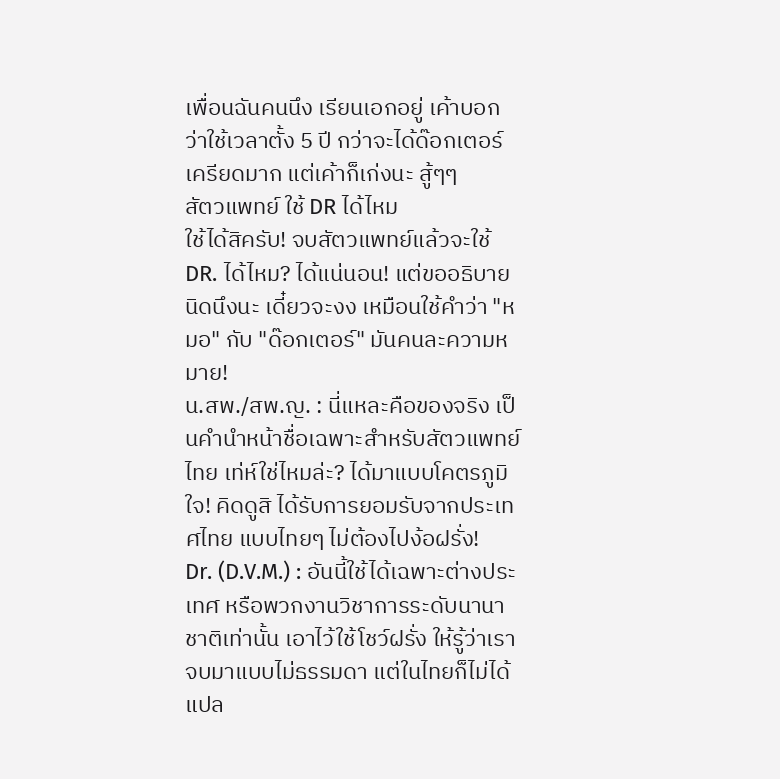เพื่อนฉันคนนึง เรียนเอกอยู่ เค้าบอกว่าใช้เวลาตั้ง 5 ปี กว่าจะได้ด๊อกเตอร์ เครียดมาก แต่เค้าก็เก่งนะ สู้ๆๆ
สัตวแพทย์ ใช้ DR ได้ไหม
ใช้ได้สิครับ! จบสัตวแพทย์แล้วจะใช้ DR. ได้ไหม? ได้แน่นอน! แต่ขออธิบายนิดนึงนะ เดี๋ยวจะงง เหมือนใช้คำว่า "หมอ" กับ "ด๊อกเตอร์" มันคนละความหมาย!
น.สพ./สพ.ญ. : นี่แหละคือของจริง เป็นคำนำหน้าชื่อเฉพาะสำหรับสัตวแพทย์ไทย เท่ห์ใช่ไหมล่ะ? ได้มาแบบโคตรภูมิใจ! คิดดูสิ ได้รับการยอมรับจากประเทศไทย แบบไทยๆ ไม่ต้องไปง้อฝรั่ง!
Dr. (D.V.M.) : อันนี้ใช้ได้เฉพาะต่างประเทศ หรือพวกงานวิชาการระดับนานาชาติเท่านั้น เอาไว้ใช้โชว์ฝรั่ง ให้รู้ว่าเราจบมาแบบไม่ธรรมดา แต่ในไทยก็ไม่ได้แปล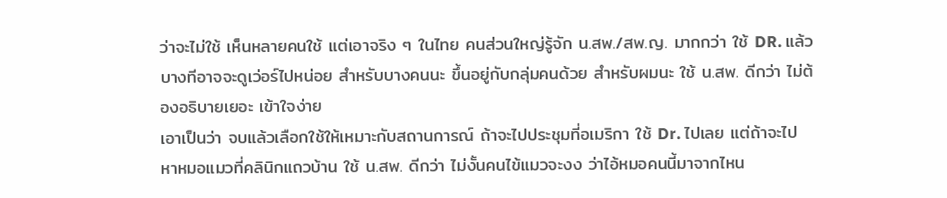ว่าจะไม่ใช้ เห็นหลายคนใช้ แต่เอาจริง ๆ ในไทย คนส่วนใหญ่รู้จัก น.สพ./สพ.ญ. มากกว่า ใช้ DR. แล้วบางทีอาจจะดูเว่อร์ไปหน่อย สำหรับบางคนนะ ขึ้นอยู่กับกลุ่มคนด้วย สำหรับผมนะ ใช้ น.สพ. ดีกว่า ไม่ต้องอธิบายเยอะ เข้าใจง่าย
เอาเป็นว่า จบแล้วเลือกใช้ให้เหมาะกับสถานการณ์ ถ้าจะไปประชุมที่อเมริกา ใช้ Dr. ไปเลย แต่ถ้าจะไปหาหมอแมวที่คลินิกแถวบ้าน ใช้ น.สพ. ดีกว่า ไม่งั้นคนไข้แมวจะงง ว่าไอ้หมอคนนี้มาจากไหน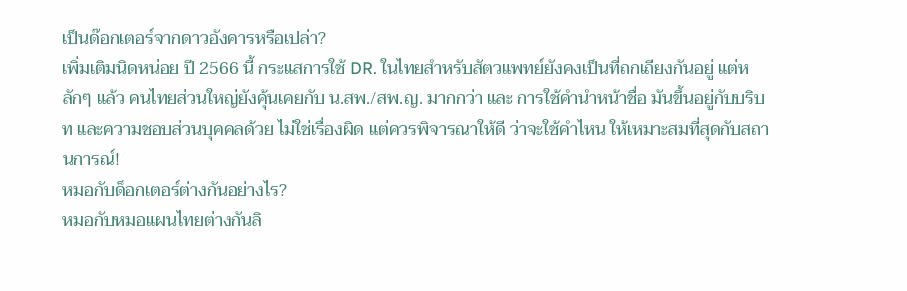เป็นด๊อกเตอร์จากดาวอังคารหรือเปล่า?
เพิ่มเติมนิดหน่อย ปี 2566 นี้ กระแสการใช้ DR. ในไทยสำหรับสัตวแพทย์ยังคงเป็นที่ถกเถียงกันอยู่ แต่หลักๆ แล้ว คนไทยส่วนใหญ่ยังคุ้นเคยกับ น.สพ./สพ.ญ. มากกว่า และ การใช้คำนำหน้าชื่อ มันขึ้นอยู่กับบริบท และความชอบส่วนบุคคลด้วย ไม่ใช่เรื่องผิด แต่ควรพิจารณาให้ดี ว่าจะใช้คำไหน ให้เหมาะสมที่สุดกับสถานการณ์!
หมอกับด็อกเตอร์ต่างกันอย่างไร?
หมอกับหมอแผนไทยต่างกันลิ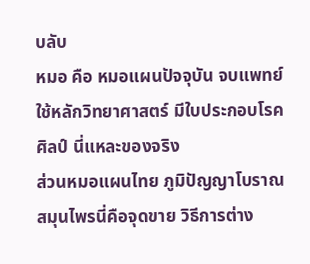บลับ
หมอ คือ หมอแผนปัจจุบัน จบแพทย์ ใช้หลักวิทยาศาสตร์ มีใบประกอบโรคศิลป์ นี่แหละของจริง
ส่วนหมอแผนไทย ภูมิปัญญาโบราณ สมุนไพรนี่คือจุดขาย วิธีการต่าง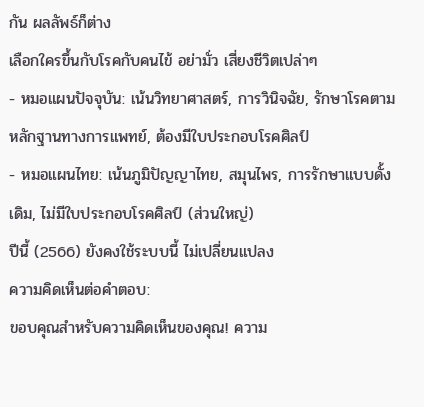กัน ผลลัพธ์ก็ต่าง
เลือกใครขึ้นกับโรคกับคนไข้ อย่ามั่ว เสี่ยงชีวิตเปล่าๆ
- หมอแผนปัจจุบัน: เน้นวิทยาศาสตร์, การวินิจฉัย, รักษาโรคตามหลักฐานทางการแพทย์, ต้องมีใบประกอบโรคศิลป์
- หมอแผนไทย: เน้นภูมิปัญญาไทย, สมุนไพร, การรักษาแบบดั้งเดิม, ไม่มีใบประกอบโรคศิลป์ (ส่วนใหญ่)
ปีนี้ (2566) ยังคงใช้ระบบนี้ ไม่เปลี่ยนแปลง
ความคิดเห็นต่อคำตอบ:
ขอบคุณสำหรับความคิดเห็นของคุณ! ความ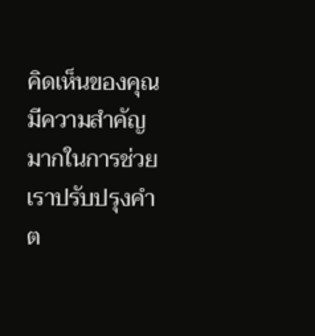คิดเห็นของคุณมีความสำคัญมากในการช่วยเราปรับปรุงคำต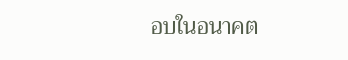อบในอนาคต